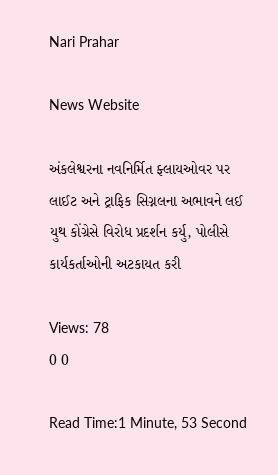Nari Prahar

News Website

અંકલેશ્વરના નવનિર્મિત ફ્લાયઓવર પર લાઈટ અને ટ્રાફિક સિગ્નલના અભાવને લઈ યુથ કોંગ્રેસે વિરોધ પ્રદર્શન કર્યુ, પોલીસે કાર્યકર્તાઓની અટકાયત કરી

Views: 78
0 0

Read Time:1 Minute, 53 Second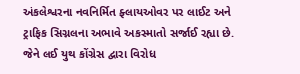અંકલેશ્વરના નવનિર્મિત ફ્લાયઓવર પર લાઈટ અને ટ્રાફિક સિગ્નલના અભાવે અકસ્માતો સર્જાઈ રહ્યા છે. જેને લઈ યુથ કોંગ્રેસ દ્વારા વિરોધ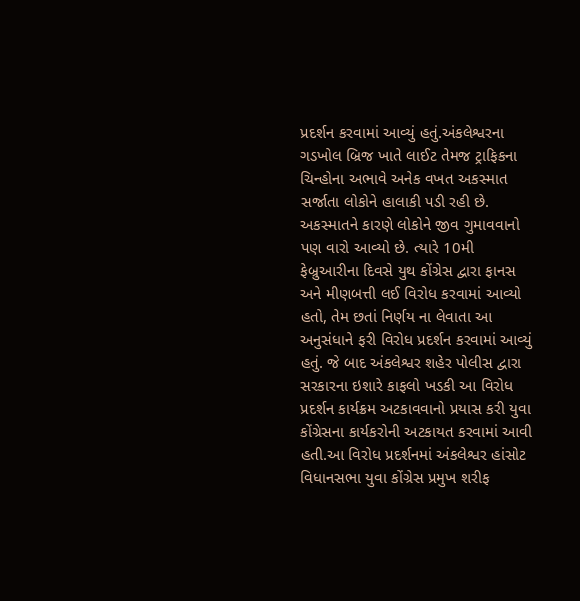પ્રદર્શન કરવામાં આવ્યું હતું.અંકલેશ્વરના ગડખોલ બ્રિજ ખાતે લાઈટ તેમજ ટ્રાફિકના ચિન્હોના અભાવે અનેક વખત અકસ્માત સર્જાતા લોકોને હાલાકી પડી રહી છે. અકસ્માતને કારણે લોકોને જીવ ગુમાવવાનો પણ વારો આવ્યો છે. ત્યારે 10મી ફેબ્રુઆરીના દિવસે યુથ કોંગ્રેસ દ્વારા ફાનસ અને મીણબત્તી લઈ વિરોધ કરવામાં આવ્યો હતો, તેમ છતાં નિર્ણય ના લેવાતા આ અનુસંધાને ફરી વિરોધ પ્રદર્શન કરવામાં આવ્યું હતું. જે બાદ અંકલેશ્વર શહેર પોલીસ દ્વારા સરકારના ઇશારે કાફલો ખડકી આ વિરોધ પ્રદર્શન કાર્યક્રમ અટકાવવાનો પ્રયાસ કરી યુવા કોંગ્રેસના કાર્યકરોની અટકાયત કરવામાં આવી હતી.આ વિરોધ પ્રદર્શનમાં અંકલેશ્વર હાંસોટ વિધાનસભા યુવા કોંગ્રેસ પ્રમુખ શરીફ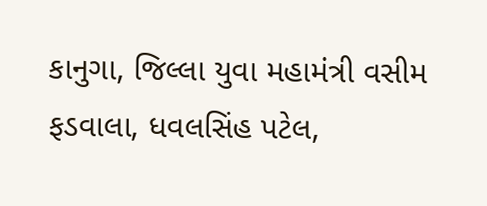કાનુગા, જિલ્લા યુવા મહામંત્રી વસીમ ફડવાલા, ધવલસિંહ પટેલ,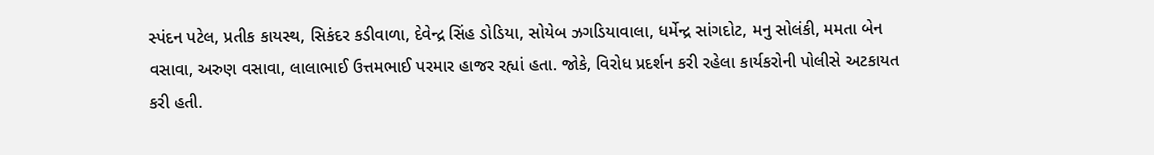સ્પંદન પટેલ, પ્રતીક કાયસ્થ, સિકંદર કડીવાળા, દેવેન્દ્ર સિંહ ડોડિયા, સોયેબ ઝગડિયાવાલા, ધર્મેન્દ્ર સાંગદોટ, મનુ સોલંકી, મમતા બેન વસાવા, અરુણ વસાવા, લાલાભાઈ ઉત્તમભાઈ પરમાર હાજર રહ્યાં હતા. જોકે, વિરોધ પ્રદર્શન કરી રહેલા કાર્યકરોની પોલીસે અટકાયત કરી હતી.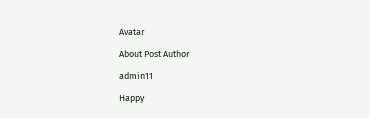Avatar

About Post Author

admin11

Happy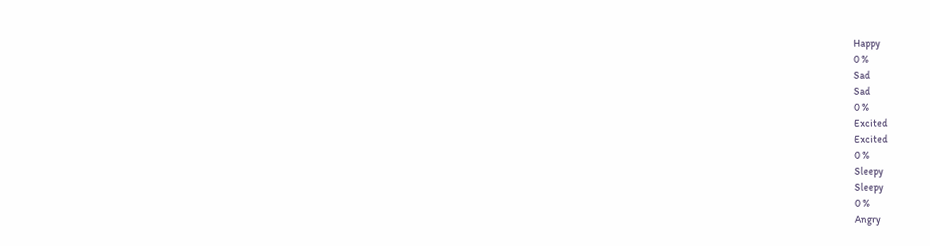Happy
0 %
Sad
Sad
0 %
Excited
Excited
0 %
Sleepy
Sleepy
0 %
Angry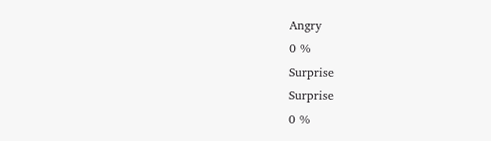Angry
0 %
Surprise
Surprise
0 %